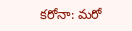క‌రోనా: మ‌రో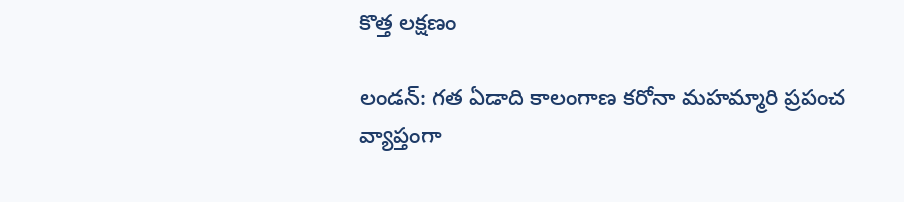కొత్త ల‌క్ష‌ణం

లండ‌న్‌: గ‌త ఏడాది కాలంగాణ క‌రోనా మ‌హ‌మ్మారి ప్ర‌పంచ వ్యాప్తంగా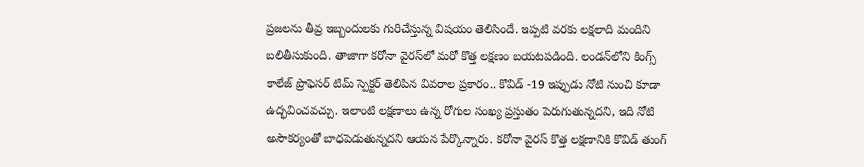ప్ర‌జ‌ల‌ను తీవ్ర ఇబ్బందుల‌కు గురిచేస్తున్న విష‌యం తెలిసిందే. ఇప్ప‌టి వ‌ర‌కు ల‌క్ష‌లాది మందిని బ‌లితీసుకుంది. తాజాగా క‌రోనా వైర‌స్‌లో మ‌రో కొత్త ల‌క్ష‌ణం బ‌య‌ట‌ప‌డింది. లండన్‌లోని కింగ్స్ కాలేజ్‌ ప్రొఫెసర్ టిమ్ స్పెక్టర్ తెలిపిన వివ‌రాల‌ ప్రకారం.. కొవిడ్ -19 ఇప్పుడు నోటి నుంచి కూడా ఉద్భవించవ‌చ్చు. ఇలాంటి ల‌క్ష‌ణాలు ఉన్న రోగుల సంఖ్య ప్ర‌స్తుతం పెరుగుతున్న‌దని, ఇది నోటి అసౌకర్యంతో బాధపెడుతున్న‌దని ఆయన పేర్కొన్నారు. కరోనా వైర‌స్‌ కొత్త లక్షణానికి కొవిడ్ తుంగ్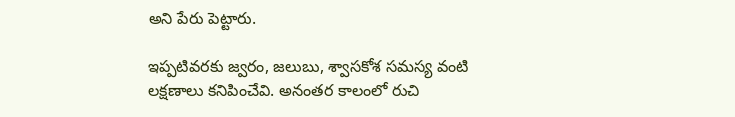అని పేరు పెట్టారు.

ఇప్ప‌టివ‌ర‌కు జ్వరం, జలుబు, శ్వాసకోశ సమస్య వంటి ల‌క్ష‌ణాలు క‌నిపించేవి. అనంత‌ర కాలంలో రుచి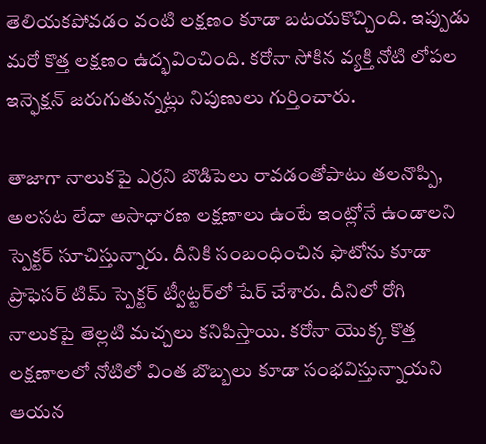తెలియ‌క‌పోవ‌డం వంటి ల‌క్ష‌ణం కూడా బ‌ట‌య‌కొచ్చింది. ఇప్పుడు మ‌రో కొత్త ల‌క్ష‌ణం ఉద్భవించింది. కరోనా సోకిన వ్య‌క్తి నోటి లోపల ఇన్ఫెక్షన్ జరుగుతున్న‌ట్లు నిపుణులు గుర్తించారు.

తాజాగా నాలుకపై ఎర్ర‌ని బొడిపెలు రావ‌డంతోపాటు తలనొప్పి, అలసట లేదా అసాధారణ లక్షణాలు ఉంటే ఇంట్లోనే ఉండాలని స్పెక్టర్ సూచిస్తున్నారు. దీనికి సంబంధించిన ఫొటోను కూడా ప్రొఫెసర్ టిమ్ స్పెక్టర్ ట్వీట్ట‌ర్‌లో షేర్ చేశారు. దీనిలో రోగి నాలుకపై తెల్లటి మచ్చలు కనిపిస్తాయి. కరోనా యొక్క కొత్త లక్షణాలలో నోటిలో వింత బొబ్బలు కూడా సంభవిస్తున్నాయని ఆయన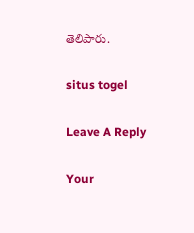తెలిపారు.

situs togel

Leave A Reply

Your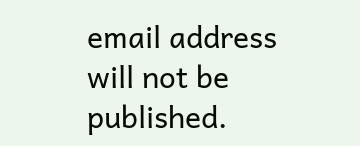email address will not be published.